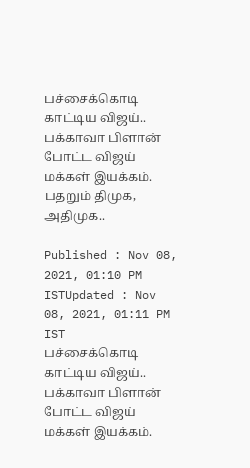பச்சைக்கொடி காட்டிய விஜய்.. பக்காவா பிளான் போட்ட விஜய் மக்கள் இயக்கம். பதறும் திமுக, அதிமுக..

Published : Nov 08, 2021, 01:10 PM ISTUpdated : Nov 08, 2021, 01:11 PM IST
பச்சைக்கொடி காட்டிய விஜய்.. பக்காவா பிளான் போட்ட விஜய் மக்கள் இயக்கம்.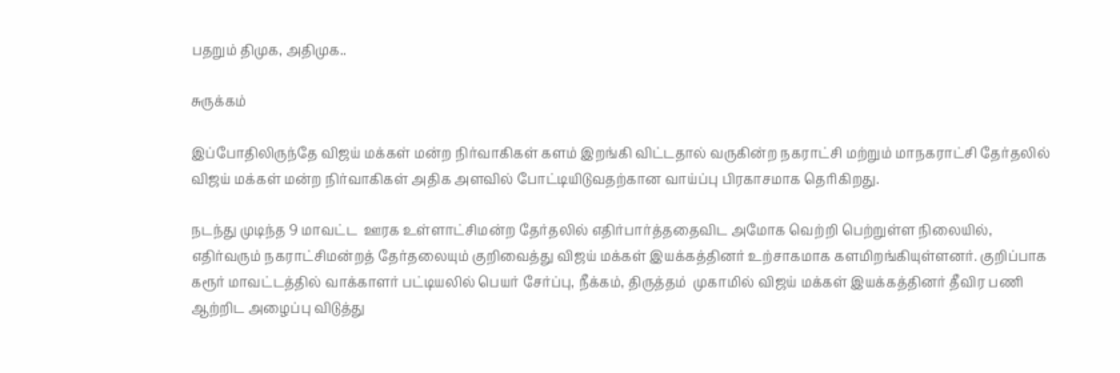பதறும் திமுக, அதிமுக..

சுருக்கம்

இப்போதிலிருந்தே விஜய் மக்கள் மன்ற நிர்வாகிகள் களம் இறங்கி விட்டதால் வருகின்ற நகராட்சி மற்றும் மாநகராட்சி தேர்தலில் விஜய் மக்கள் மன்ற நிர்வாகிகள் அதிக அளவில் போட்டியிடுவதற்கான வாய்ப்பு பிரகாசமாக தெரிகிறது.

நடந்து முடிந்த 9 மாவட்ட  ஊரக உள்ளாட்சிமன்ற தேர்தலில் எதிர்பார்த்ததைவிட அமோக வெற்றி பெற்றுள்ள நிலையில், எதிர்வரும் நகராட்சிமன்றத் தேர்தலையும் குறிவைத்து விஜய் மக்கள் இயக்கத்தினர் உற்சாகமாக களமிறங்கியுள்ளனர். குறிப்பாக கரூர் மாவட்டத்தில் வாக்காளர் பட்டியலில் பெயர் சேர்ப்பு, நீக்கம், திருத்தம்  முகாமில் விஜய் மக்கள் இயக்கத்தினர் தீவிர பணி ஆற்றிட அழைப்பு விடுத்து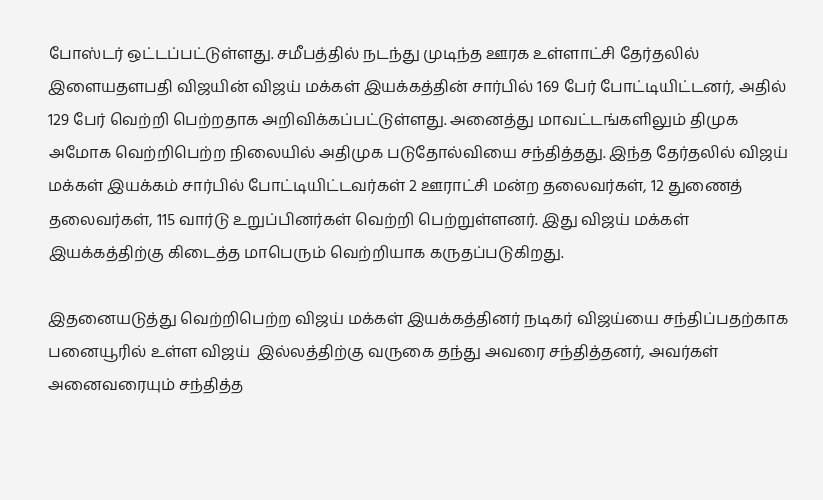போஸ்டர் ஒட்டப்பட்டுள்ளது. சமீபத்தில் நடந்து முடிந்த ஊரக உள்ளாட்சி தேர்தலில் இளையதளபதி விஜயின் விஜய் மக்கள் இயக்கத்தின் சார்பில் 169 பேர் போட்டியிட்டனர், அதில் 129 பேர் வெற்றி பெற்றதாக அறிவிக்கப்பட்டுள்ளது. அனைத்து மாவட்டங்களிலும் திமுக அமோக வெற்றிபெற்ற நிலையில் அதிமுக படுதோல்வியை சந்தித்தது. இந்த தேர்தலில் விஜய் மக்கள் இயக்கம் சார்பில் போட்டியிட்டவர்கள் 2 ஊராட்சி மன்ற தலைவர்கள், 12 துணைத் தலைவர்கள், 115 வார்டு உறுப்பினர்கள் வெற்றி பெற்றுள்ளனர். இது விஜய் மக்கள் இயக்கத்திற்கு கிடைத்த மாபெரும் வெற்றியாக கருதப்படுகிறது.

இதனையடுத்து வெற்றிபெற்ற விஜய் மக்கள் இயக்கத்தினர் நடிகர் விஜய்யை சந்திப்பதற்காக பனையூரில் உள்ள விஜய்  இல்லத்திற்கு வருகை தந்து அவரை சந்தித்தனர், அவர்கள் அனைவரையும் சந்தித்த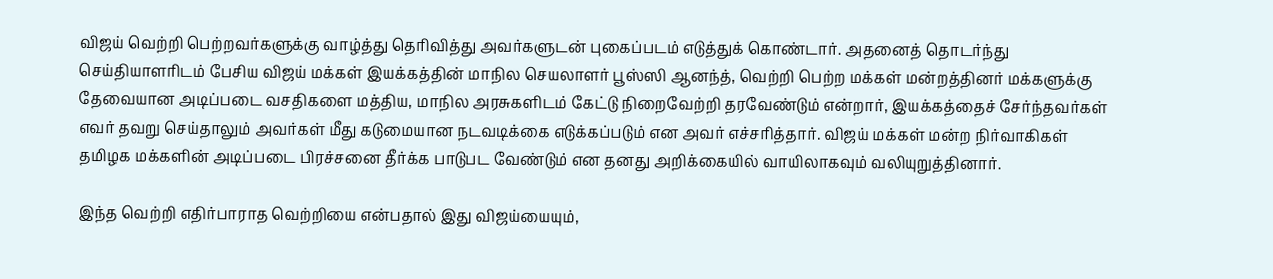விஜய் வெற்றி பெற்றவர்களுக்கு வாழ்த்து தெரிவித்து அவர்களுடன் புகைப்படம் எடுத்துக் கொண்டார். அதனைத் தொடர்ந்து செய்தியாளரிடம் பேசிய விஜய் மக்கள் இயக்கத்தின் மாநில செயலாளர் பூஸ்ஸி ஆனந்த், வெற்றி பெற்ற மக்கள் மன்றத்தினர் மக்களுக்கு தேவையான அடிப்படை வசதிகளை மத்திய, மாநில அரசுகளிடம் கேட்டு நிறைவேற்றி தரவேண்டும் என்றார், இயக்கத்தைச் சேர்ந்தவர்கள் எவர் தவறு செய்தாலும் அவர்கள் மீது கடுமையான நடவடிக்கை எடுக்கப்படும் என அவர் எச்சரித்தார். விஜய் மக்கள் மன்ற நிர்வாகிகள்  தமிழக மக்களின் அடிப்படை பிரச்சனை தீர்க்க பாடுபட வேண்டும் என தனது அறிக்கையில் வாயிலாகவும் வலியுறுத்தினார்.

இந்த வெற்றி எதிர்பாராத வெற்றியை என்பதால் இது விஜய்யையும்,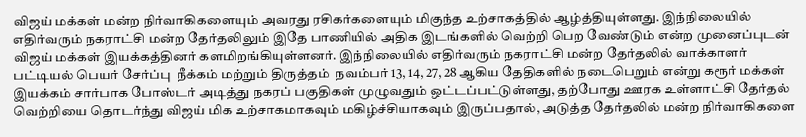விஜய் மக்கள் மன்ற நிர்வாகிகளையும் அவரது ரசிகர்களையும் மிகுந்த உற்சாகத்தில் ஆழ்த்தியுள்ளது. இந்நிலையில் எதிர்வரும் நகராட்சி மன்ற தேர்தலிலும் இதே பாணியில் அதிக இடங்களில் வெற்றி பெற வேண்டும் என்ற முனைப்புடன் விஜய் மக்கள் இயக்கத்தினர் களமிறங்கியுள்ளனர். இந்நிலையில் எதிர்வரும் நகராட்சி மன்ற தேர்தலில் வாக்காளர் பட்டியல் பெயர் சேர்ப்பு  நீக்கம் மற்றும் திருத்தம்  நவம்பர் 13, 14, 27, 28 ஆகிய தேதிகளில் நடைபெறும் என்று கரூர் மக்கள் இயக்கம் சார்பாக போஸ்டர் அடித்து நகரப் பகுதிகள் முழுவதும் ஒட்டப்பட்டுள்ளது, தற்போது ஊரக உள்ளாட்சி தேர்தல் வெற்றியை தொடர்ந்து விஜய் மிக உற்சாகமாகவும் மகிழ்ச்சியாகவும் இருப்பதால், அடுத்த தேர்தலில் மன்ற நிர்வாகிகளை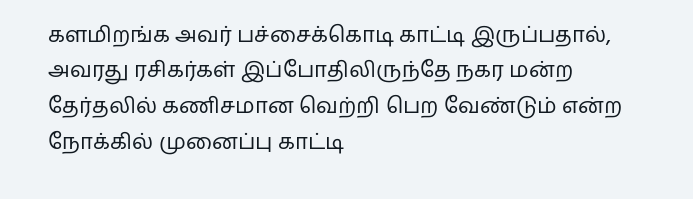களமிறங்க அவர் பச்சைக்கொடி காட்டி இருப்பதால், அவரது ரசிகர்கள் இப்போதிலிருந்தே நகர மன்ற தேர்தலில் கணிசமான வெற்றி பெற வேண்டும் என்ற நோக்கில் முனைப்பு காட்டி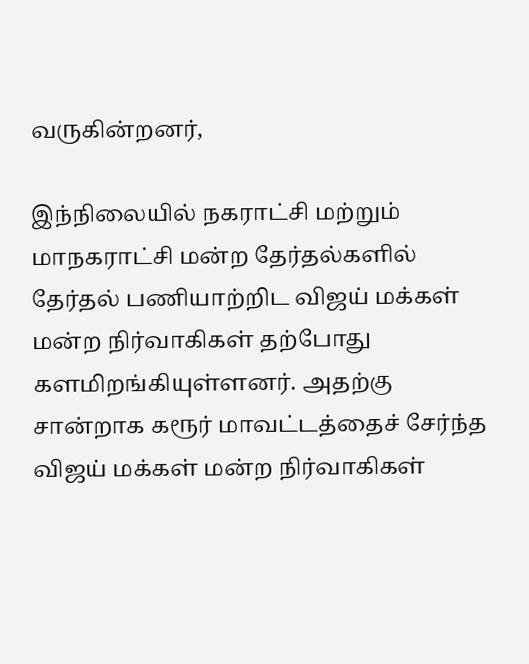வருகின்றனர்,

இந்நிலையில் நகராட்சி மற்றும் மாநகராட்சி மன்ற தேர்தல்களில் தேர்தல் பணியாற்றிட விஜய் மக்கள் மன்ற நிர்வாகிகள் தற்போது களமிறங்கியுள்ளனர். அதற்கு சான்றாக கரூர் மாவட்டத்தைச் சேர்ந்த விஜய் மக்கள் மன்ற நிர்வாகிகள்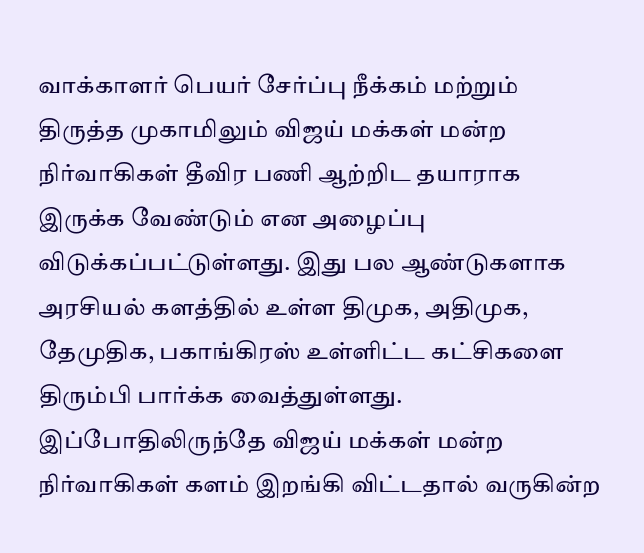வாக்காளர் பெயர் சேர்ப்பு நீக்கம் மற்றும் திருத்த முகாமிலும் விஜய் மக்கள் மன்ற நிர்வாகிகள் தீவிர பணி ஆற்றிட தயாராக இருக்க வேண்டும் என அழைப்பு விடுக்கப்பட்டுள்ளது. இது பல ஆண்டுகளாக அரசியல் களத்தில் உள்ள திமுக, அதிமுக, தேமுதிக, பகாங்கிரஸ் உள்ளிட்ட கட்சிகளை திரும்பி பார்க்க வைத்துள்ளது.  இப்போதிலிருந்தே விஜய் மக்கள் மன்ற நிர்வாகிகள் களம் இறங்கி விட்டதால் வருகின்ற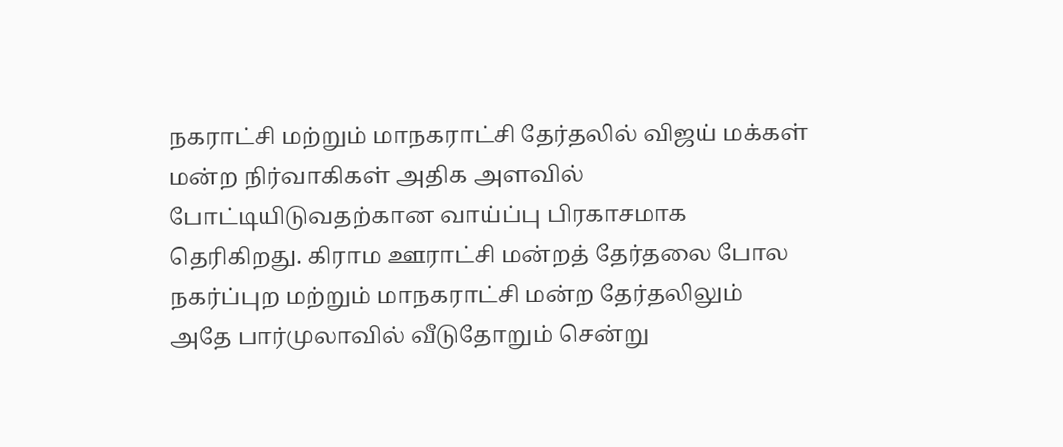நகராட்சி மற்றும் மாநகராட்சி தேர்தலில் விஜய் மக்கள் மன்ற நிர்வாகிகள் அதிக அளவில் போட்டியிடுவதற்கான வாய்ப்பு பிரகாசமாக தெரிகிறது. கிராம ஊராட்சி மன்றத் தேர்தலை போல நகர்ப்புற மற்றும் மாநகராட்சி மன்ற தேர்தலிலும் அதே பார்முலாவில் வீடுதோறும் சென்று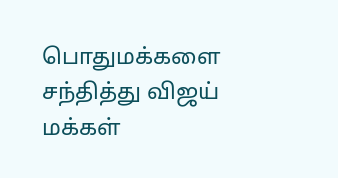பொதுமக்களை சந்தித்து விஜய் மக்கள்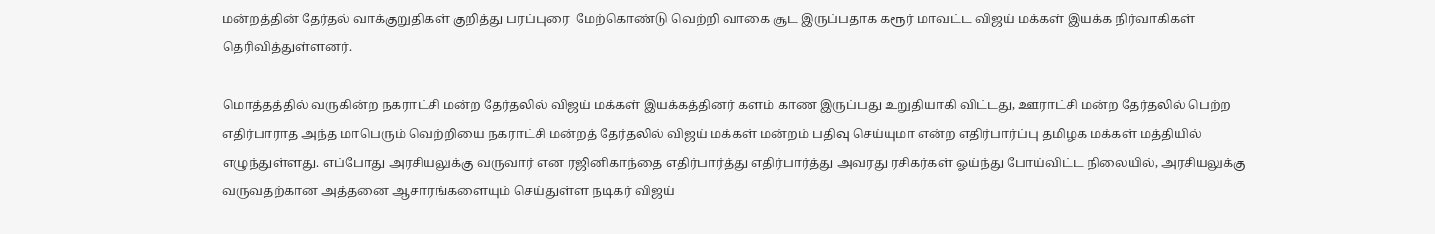மன்றத்தின் தேர்தல் வாக்குறுதிகள் குறித்து பரப்புரை  மேற்கொண்டு வெற்றி வாகை சூட இருப்பதாக கரூர் மாவட்ட விஜய் மக்கள் இயக்க நிர்வாகிகள் தெரிவித்துள்ளனர்.

மொத்தத்தில் வருகின்ற நகராட்சி மன்ற தேர்தலில் விஜய் மக்கள் இயக்கத்தினர் களம் காண இருப்பது உறுதியாகி விட்டது, ஊராட்சி மன்ற தேர்தலில் பெற்ற எதிர்பாராத அந்த மாபெரும் வெற்றியை நகராட்சி மன்றத் தேர்தலில் விஜய் மக்கள் மன்றம் பதிவு செய்யுமா என்ற எதிர்பார்ப்பு தமிழக மக்கள் மத்தியில் எழுந்துள்ளது. எப்போது அரசியலுக்கு வருவார் என ரஜினிகாந்தை எதிர்பார்த்து எதிர்பார்த்து அவரது ரசிகர்கள் ஓய்ந்து போய்விட்ட நிலையில், அரசியலுக்கு வருவதற்கான அத்தனை ஆசாரங்களையும் செய்துள்ள நடிகர் விஜய்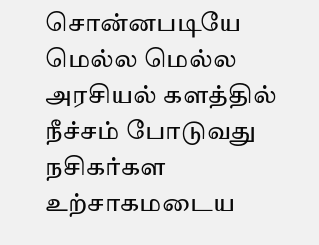சொன்னபடியே மெல்ல மெல்ல அரசியல் களத்தில் நீச்சம் போடுவது நசிகர்கள உற்சாகமடைய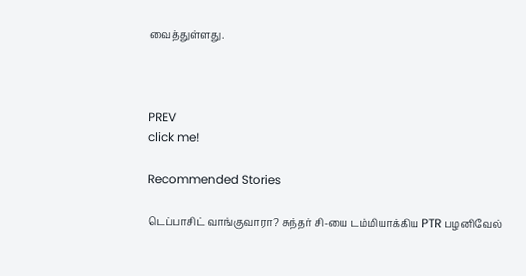வைத்துள்ளது.



PREV
click me!

Recommended Stories

டெப்பாசிட் வாங்குவாரா? சுந்தர் சி-யை டம்மியாக்கிய PTR பழனிவேல்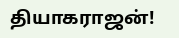தியாகராஜன்!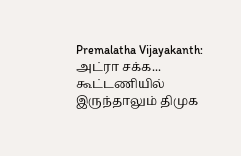Premalatha Vijayakanth: அட்ரா சக்க... கூட்டணியில் இருந்தாலும் திமுக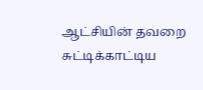ஆட்சியின் தவறை சுட்டிக்காட்டிய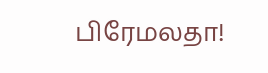பிரேமலதா!